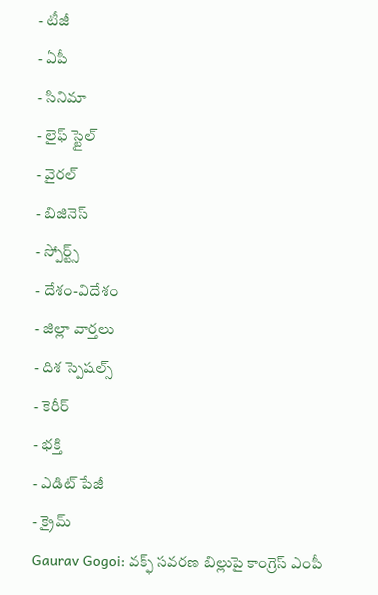- టీజీ
- ఏపీ
- సినిమా
- లైఫ్ స్టైల్
- వైరల్
- బిజినెస్
- స్పోర్ట్స్
- దేశం-విదేశం
- జిల్లా వార్తలు
- దిశ స్పెషల్స్
- కెరీర్
- భక్తి
- ఎడిట్ పేజీ
- క్రైమ్
Gaurav Gogoi: వక్ఫ్ సవరణ బిల్లుపై కాంగ్రెస్ ఎంపీ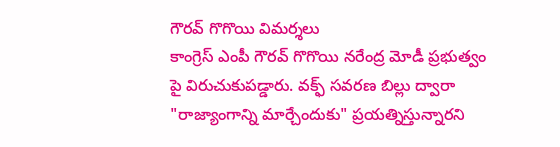గౌరవ్ గొగొయి విమర్శలు
కాంగ్రెస్ ఎంపీ గౌరవ్ గొగొయి నరేంద్ర మోడీ ప్రభుత్వం పై విరుచుకుపడ్డారు. వక్ఫ్ సవరణ బిల్లు ద్వారా "రాజ్యాంగాన్ని మార్చేందుకు" ప్రయత్నిస్తున్నారని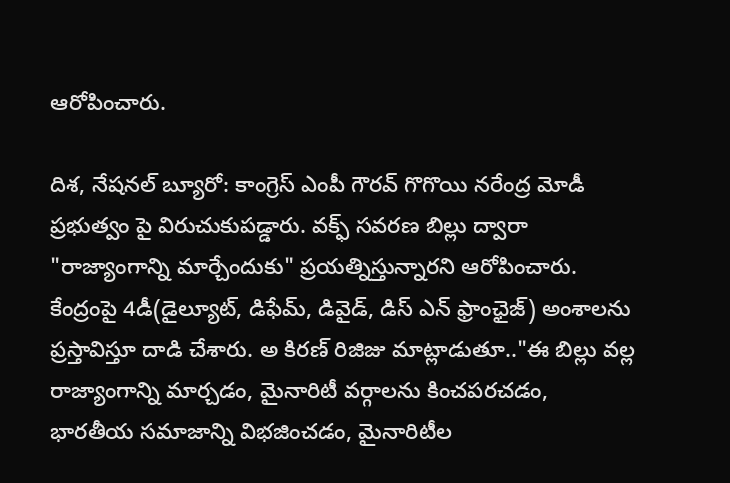ఆరోపించారు.

దిశ, నేషనల్ బ్యూరో: కాంగ్రెస్ ఎంపీ గౌరవ్ గొగొయి నరేంద్ర మోడీ ప్రభుత్వం పై విరుచుకుపడ్డారు. వక్ఫ్ సవరణ బిల్లు ద్వారా "రాజ్యాంగాన్ని మార్చేందుకు" ప్రయత్నిస్తున్నారని ఆరోపించారు. కేంద్రంపై 4డీ(డైల్యూట్, డిఫేమ్, డివైడ్, డిస్ ఎన్ ఫ్రాంఛైజ్) అంశాలను ప్రస్తావిస్తూ దాడి చేశారు. అ కిరణ్ రిజిజు మాట్లాడుతూ.."ఈ బిల్లు వల్ల రాజ్యాంగాన్ని మార్చడం, మైనారిటీ వర్గాలను కించపరచడం, భారతీయ సమాజాన్ని విభజించడం, మైనారిటీల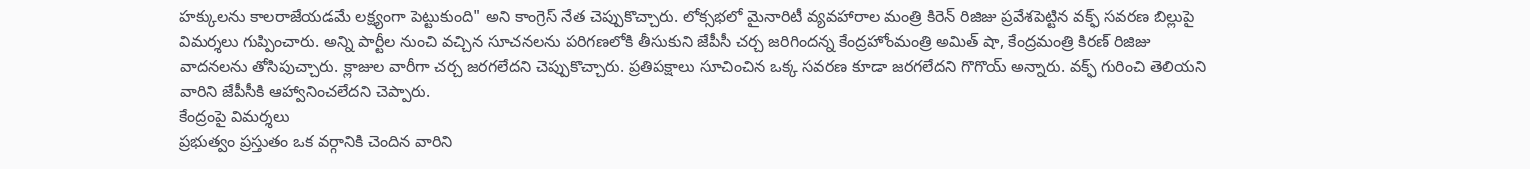హక్కులను కాలరాజేయడమే లక్ష్యంగా పెట్టుకుంది" అని కాంగ్రెస్ నేత చెప్పుకొచ్చారు. లోక్సభలో మైనారిటీ వ్యవహారాల మంత్రి కిరెన్ రిజిజు ప్రవేశపెట్టిన వక్ఫ్ సవరణ బిల్లుపై విమర్శలు గుప్పించారు. అన్ని పార్టీల నుంచి వచ్చిన సూచనలను పరిగణలోకి తీసుకుని జేపీసీ చర్చ జరిగిందన్న కేంద్రహోంమంత్రి అమిత్ షా, కేంద్రమంత్రి కిరణ్ రిజిజు వాదనలను తోసిపుచ్చారు. క్లాజుల వారీగా చర్చ జరగలేదని చెప్పుకొచ్చారు. ప్రతిపక్షాలు సూచించిన ఒక్క సవరణ కూడా జరగలేదని గొగొయ్ అన్నారు. వక్ఫ్ గురించి తెలియని వారిని జేపీసీకి ఆహ్వానించలేదని చెప్పారు.
కేంద్రంపై విమర్శలు
ప్రభుత్వం ప్రస్తుతం ఒక వర్గానికి చెందిన వారిని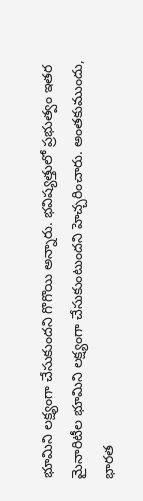భూమిని లక్ష్యంగా చేసుకుందని గొగొయి అన్నారు. భవిష్యత్తులో ప్రభుత్వం ఇతర మైనారిటీల భూమిని లక్ష్యంగా చేసుకుంటుందని హెచ్చరించారు. అంతకుముందు, భారత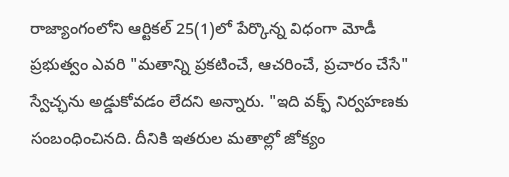రాజ్యాంగంలోని ఆర్టికల్ 25(1)లో పేర్కొన్న విధంగా మోడీ ప్రభుత్వం ఎవరి "మతాన్ని ప్రకటించే, ఆచరించే, ప్రచారం చేసే" స్వేచ్ఛను అడ్డుకోవడం లేదని అన్నారు. "ఇది వక్ఫ్ నిర్వహణకు సంబంధించినది. దీనికి ఇతరుల మతాల్లో జోక్యం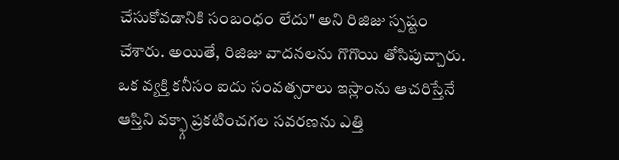చేసుకోవడానికి సంబంధం లేదు" అని రిజిజు స్పష్టం చేశారు. అయితే, రిజిజు వాదనలను గొగొయి తోసిపుచ్చారు. ఒక వ్యక్తి కనీసం ఐదు సంవత్సరాలు ఇస్లాంను ఆచరిస్తేనే ఆస్తిని వక్ఫ్గా ప్రకటించగల సవరణను ఎత్తి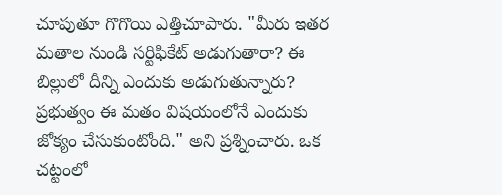చూపుతూ గొగొయి ఎత్తిచూపారు. "మీరు ఇతర మతాల నుండి సర్టిఫికేట్ అడుగుతారా? ఈ బిల్లులో దీన్ని ఎందుకు అడుగుతున్నారు? ప్రభుత్వం ఈ మతం విషయంలోనే ఎందుకు జోక్యం చేసుకుంటోంది." అని ప్రశ్నించారు. ఒక చట్టంలో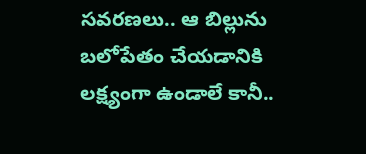సవరణలు.. ఆ బిల్లును బలోపేతం చేయడానికి లక్ష్యంగా ఉండాలే కానీ..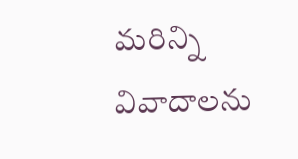మరిన్ని వివాదాలను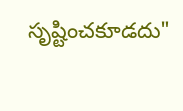సృష్టించకూడదు"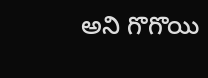అని గొగొయి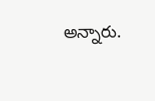అన్నారు.